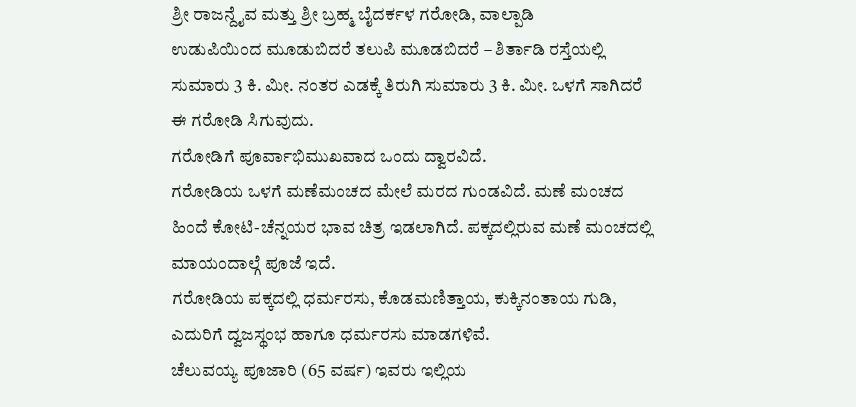ಶ್ರೀ ರಾಜನ್ದೈವ ಮತ್ತು ಶ್ರೀ ಬ್ರಹ್ಮ ಬೈದರ್ಕಳ ಗರೋಡಿ, ವಾಲ್ಪಾಡಿ
ಉಡುಪಿಯಿಂದ ಮೂಡುಬಿದರೆ ತಲುಪಿ ಮೂಡಬಿದರೆ – ಶಿರ್ತಾಡಿ ರಸ್ತೆಯಲ್ಲಿ ಸುಮಾರು 3 ಕಿ. ಮೀ. ನಂತರ ಎಡಕ್ಕೆ ತಿರುಗಿ ಸುಮಾರು 3 ಕಿ. ಮೀ. ಒಳಗೆ ಸಾಗಿದರೆ ಈ ಗರೋಡಿ ಸಿಗುವುದು.
ಗರೋಡಿಗೆ ಪೂರ್ವಾಭಿಮುಖವಾದ ಒಂದು ದ್ವಾರವಿದೆ.
ಗರೋಡಿಯ ಒಳಗೆ ಮಣೆಮಂಚದ ಮೇಲೆ ಮರದ ಗುಂಡವಿದೆ. ಮಣೆ ಮಂಚದ ಹಿಂದೆ ಕೋಟಿ-ಚೆನ್ನಯರ ಭಾವ ಚಿತ್ರ ಇಡಲಾಗಿದೆ. ಪಕ್ಕದಲ್ಲಿರುವ ಮಣೆ ಮಂಚದಲ್ಲಿ ಮಾಯಂದಾಲ್ಗೆ ಪೂಜೆ ಇದೆ.
ಗರೋಡಿಯ ಪಕ್ಕದಲ್ಲಿ ಧರ್ಮರಸು, ಕೊಡಮಣಿತ್ತಾಯ, ಕುಕ್ಕಿನಂತಾಯ ಗುಡಿ, ಎದುರಿಗೆ ದ್ವಜಸ್ಥಂಭ ಹಾಗೂ ಧರ್ಮರಸು ಮಾಡಗಳಿವೆ.
ಚೆಲುವಯ್ಯ ಪೂಜಾರಿ (65 ವರ್ಷ) ಇವರು ಇಲ್ಲಿಯ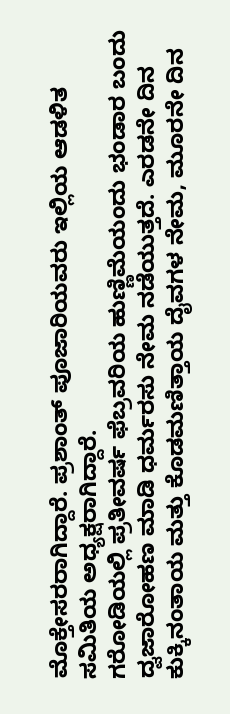ಮೊಕ್ತೇಸರರಾಗಿದ್ದಾರೆ. ಪ್ರಶಾಂತ್ ಪೂಜಾರಿಯವರು ಇಲ್ಲಿಯ ಆಡಳಿತ ಸಮಿತಿಯ ಅಧ್ಯಕ್ಷರಾಗಿದ್ದಾರೆ.
ಗರೋಡಿಯಲ್ಲಿ ಪ್ರತೀವರ್ಷ ಫೆಬ್ರವರಿಯ ಹುಣ್ಣಿಮೆಯಂದು ಭಂಡಾರ ಬಂದು ದ್ವಜಾರೋಹಣ ಮಾಡಿ ಧರ್ಮರಸು ನೇಮ ನಡೆಯುತ್ತದೆ. ಎರಡನೇ ದಿನ ಕುಕ್ಕಿನಂತಾಯ ಮತ್ತು ಕೊಡಮಣಿತ್ತಾಯ ದೈವಗಳ ನೇಮ, ಮೂರನೇ ದಿನ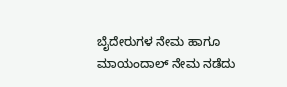ಬೈದೇರುಗಳ ನೇಮ ಹಾಗೂ ಮಾಯಂದಾಲ್ ನೇಮ ನಡೆದು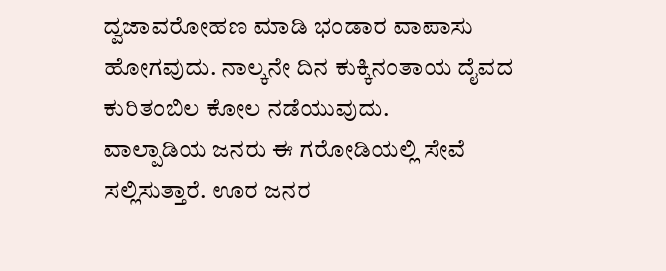ದ್ವಜಾವರೋಹಣ ಮಾಡಿ ಭಂಡಾರ ವಾಪಾಸು ಹೋಗವುದು. ನಾಲ್ಕನೇ ದಿನ ಕುಕ್ಕಿನಂತಾಯ ದೈವದ ಕುರಿತಂಬಿಲ ಕೋಲ ನಡೆಯುವುದು.
ವಾಲ್ಪಾಡಿಯ ಜನರು ಈ ಗರೋಡಿಯಲ್ಲಿ ಸೇವೆ ಸಲ್ಲಿಸುತ್ತಾರೆ. ಊರ ಜನರ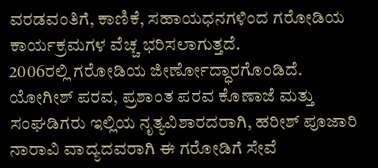ವರಡವಂತಿಗೆ, ಕಾಣಿಕೆ, ಸಹಾಯಧನಗಳಿಂದ ಗರೋಡಿಯ ಕಾರ್ಯಕ್ರಮಗಳ ವೆಚ್ಚ ಭರಿಸಲಾಗುತ್ತದೆ.
2006ರಲ್ಲಿ ಗರೋಡಿಯ ಜೀರ್ಣೋದ್ಧಾರಗೊಂಡಿದೆ.
ಯೋಗೀಶ್ ಪರವ, ಪ್ರಶಾಂತ ಪರವ ಕೊಣಾಜೆ ಮತ್ತು ಸಂಘಡಿಗರು ಇಲ್ಲಿಯ ನೃತ್ಯವಿಶಾರದರಾಗಿ, ಹರೀಶ್ ಪೂಜಾರಿ ನಾರಾವಿ ವಾದ್ಯದವರಾಗಿ ಈ ಗರೋಡಿಗೆ ಸೇವೆ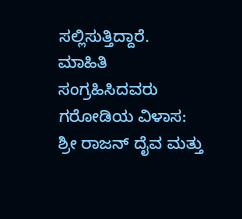ಸಲ್ಲಿಸುತ್ತಿದ್ದಾರೆ.
ಮಾಹಿತಿ ಸಂಗ್ರಹಿಸಿದವರು
ಗರೋಡಿಯ ವಿಳಾಸ:
ಶ್ರೀ ರಾಜನ್ ದೈವ ಮತ್ತು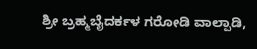ಶ್ರೀ ಬ್ರಹ್ಮಬೈದರ್ಕಳ ಗರೋಡಿ ವಾಲ್ಪಾಡಿ,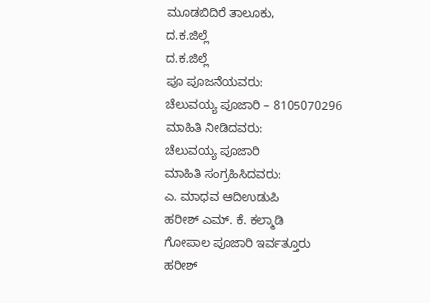ಮೂಡಬಿದಿರೆ ತಾಲೂಕು,
ದ.ಕ.ಜಿಲ್ಲೆ
ದ.ಕ.ಜಿಲ್ಲೆ
ಪೂ ಪೂಜನೆಯವರು:
ಚೆಲುವಯ್ಯ ಪೂಜಾರಿ – 8105070296
ಮಾಹಿತಿ ನೀಡಿದವರು:
ಚೆಲುವಯ್ಯ ಪೂಜಾರಿ
ಮಾಹಿತಿ ಸಂಗ್ರಹಿಸಿದವರು:
ಎ. ಮಾಧವ ಆದಿಉಡುಪಿ
ಹರೀಶ್ ಎಮ್. ಕೆ. ಕಲ್ಮಾಡಿ
ಗೋಪಾಲ ಪೂಜಾರಿ ಇರ್ವತ್ತೂರು
ಹರೀಶ್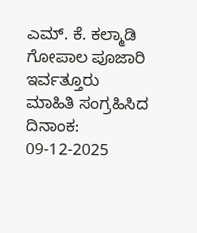ಎಮ್. ಕೆ. ಕಲ್ಮಾಡಿ
ಗೋಪಾಲ ಪೂಜಾರಿ ಇರ್ವತ್ತೂರು
ಮಾಹಿತಿ ಸಂಗ್ರಹಿಸಿದ ದಿನಾಂಕ:
09-12-2025